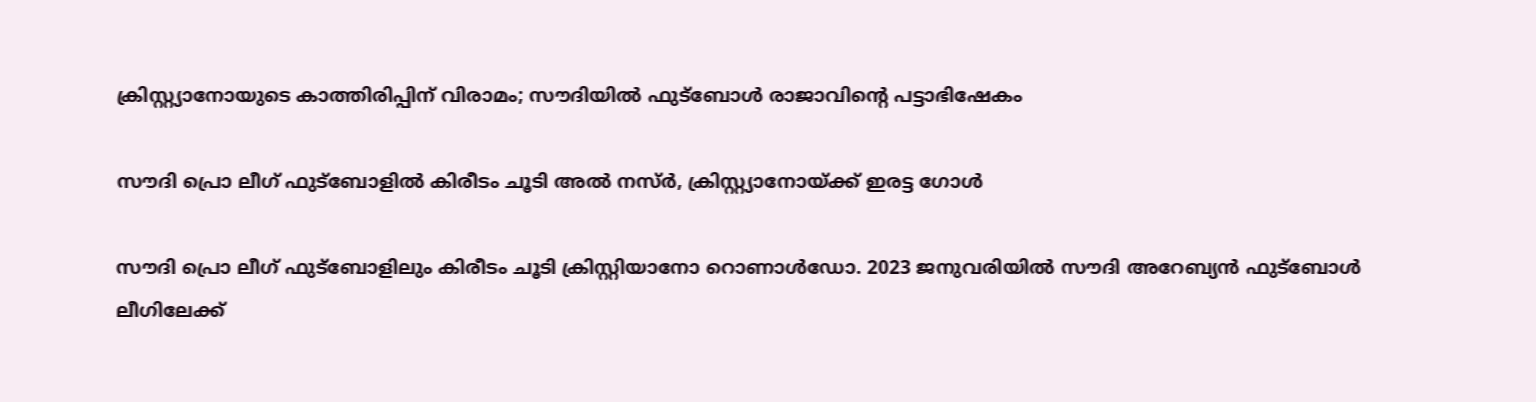ക്രിസ്റ്റ്യാനോയുടെ കാത്തിരിപ്പിന് വിരാമം; സൗദിയില്‍ ഫുട്‌ബോള്‍ രാജാവിന്റെ പട്ടാഭിഷേകം

സൗദി പ്രൊ ലീഗ് ഫുട്‌ബോളില്‍ കിരീടം ചൂടി അല്‍ നസ്ര്‍, ക്രിസ്റ്റ്യാനോയ്ക്ക് ഇരട്ട ഗോള്‍

സൗദി പ്രൊ ലീഗ് ഫുട്‌ബോളിലും കിരീടം ചൂടി ക്രിസ്റ്റിയാനോ റൊണാള്‍ഡോ. 2023 ജനുവരിയില്‍ സൗദി അറേബ്യന്‍ ഫുട്‌ബോള്‍ ലീഗിലേക്ക്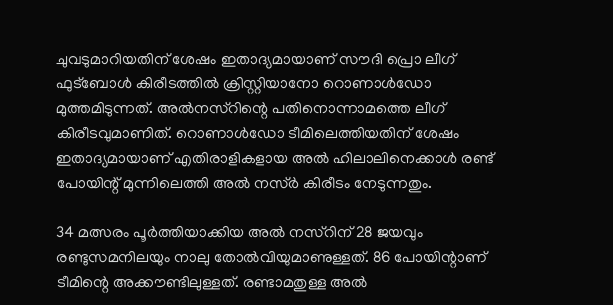ചുവടുമാറിയതിന് ശേഷം ഇതാദ്യമായാണ് സൗദി പ്രൊ ലീഗ് ഫുട്‌ബോള്‍ കിരീടത്തില്‍ ക്രിസ്റ്റിയാനോ റൊണാള്‍ഡോ മുത്തമിടുന്നത്. അല്‍നസ്‌റിന്റെ പതിനൊന്നാമത്തെ ലീഗ് കിരീടവുമാണിത്. റൊണാള്‍ഡോ ടീമിലെത്തിയതിന് ശേഷം ഇതാദ്യമായാണ് എതിരാളികളായ അല്‍ ഹിലാലിനെക്കാള്‍ രണ്ട് പോയിന്റ് മുന്നിലെത്തി അല്‍ നസ്ര്‍ കിരീടം നേടുന്നതും.

34 മത്സരം പൂര്‍ത്തിയാക്കിയ അല്‍ നസ്‌റിന് 28 ജയവും രണ്ടുസമനിലയും നാലു തോല്‍വിയുമാണുള്ളത്. 86 പോയിന്റാണ് ടീമിന്റെ അക്കൗണ്ടിലുള്ളത്. രണ്ടാമതുള്ള അല്‍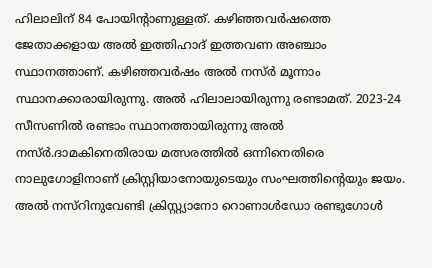ഹിലാലിന് 84 പോയിന്റാണുള്ളത്. കഴിഞ്ഞവര്‍ഷത്തെ ജേതാക്കളായ അല്‍ ഇത്തിഹാദ് ഇത്തവണ അഞ്ചാം സ്ഥാനത്താണ്. കഴിഞ്ഞവര്‍ഷം അല്‍ നസ്ര്‍ മൂന്നാം സ്ഥാനക്കാരായിരുന്നു. അല്‍ ഹിലാലായിരുന്നു രണ്ടാമത്. 2023-24 സീസണില്‍ രണ്ടാം സ്ഥാനത്തായിരുന്നു അല്‍ നസ്ര്‍.ദാമകിനെതിരായ മത്സരത്തില്‍ ഒന്നിനെതിരെ നാലുഗോളിനാണ് ക്രിസ്റ്റിയാനോയുടെയും സംഘത്തിന്റെയും ജയം. അല്‍ നസ്‌റിനുവേണ്ടി ക്രിസ്റ്റ്യാനോ റൊണാള്‍ഡോ രണ്ടുഗോള്‍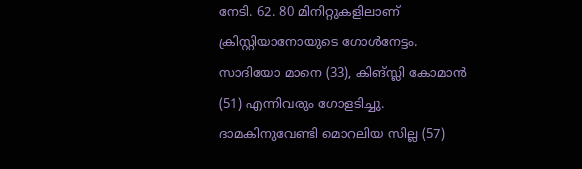നേടി. 62. 80 മിനിറ്റുകളിലാണ് ക്രിസ്റ്റിയാനോയുടെ ഗോള്‍നേട്ടം. സാദിയോ മാനെ (33), കിങ്സ്ലി കോമാന്‍ (51) എന്നിവരും ഗോളടിച്ചു. ദാമകിനുവേണ്ടി മൊറലിയ സില്ല (57)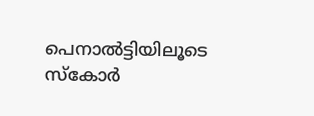പെനാല്‍ട്ടിയിലൂടെ സ്‌കോര്‍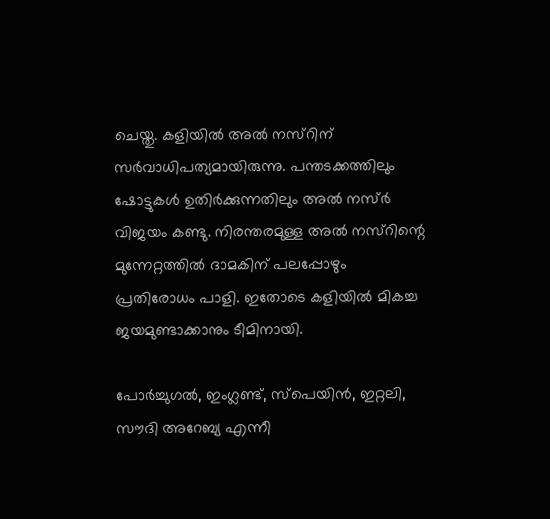ചെയ്തു. കളിയില്‍ അല്‍ നസ്‌റിന് സര്‍വാധിപത്യമായിരുന്നു. പന്തടക്കത്തിലും ഷോട്ടുകള്‍ ഉതിര്‍ക്കുന്നതിലും അല്‍ നസ്ര്‍ വിജയം കണ്ടു. നിരന്തരമുള്ള അല്‍ നസ്‌റിന്റെ മുന്നേറ്റത്തില്‍ ദാമകിന് പലപ്പോഴും പ്രതിരോധം പാളി. ഇതോടെ കളിയില്‍ മികച്ച ജയമുണ്ടാക്കാനും ടീമിനായി.

പോര്‍ച്ചുഗല്‍, ഇംഗ്ലണ്ട്, സ്‌പെയിന്‍, ഇറ്റലി, സൗദി അറേബ്യ എന്നീ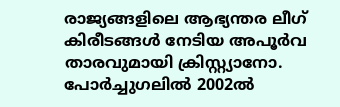രാജ്യങ്ങളിലെ ആഭ്യന്തര ലീഗ് കിരീടങ്ങള്‍ നേടിയ അപൂര്‍വ താരവുമായി ക്രിസ്റ്റ്യാനോ. പോര്‍ച്ചുഗലില്‍ 2002ല്‍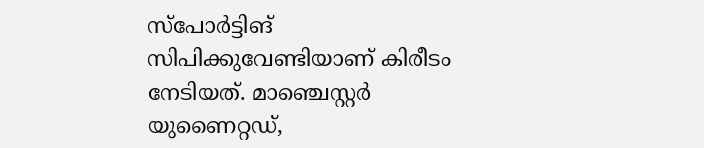സ്‌പോര്‍ട്ടിങ് സിപിക്കുവേണ്ടിയാണ് കിരീടം നേടിയത്. മാഞ്ചെസ്റ്റര്‍ യുണൈറ്റഡ്,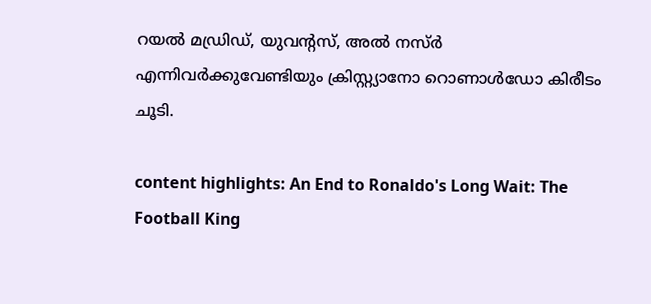റയല്‍ മഡ്രിഡ്, യുവന്റസ്, അല്‍ നസ്ര്‍ എന്നിവര്‍ക്കുവേണ്ടിയും ക്രിസ്റ്റ്യാനോ റൊണാള്‍ഡോ കിരീടം ചൂടി.

content highlights: An End to Ronaldo's Long Wait: The Football King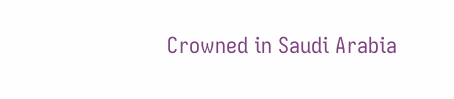Crowned in Saudi Arabia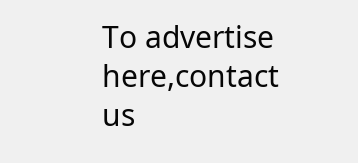To advertise here,contact us